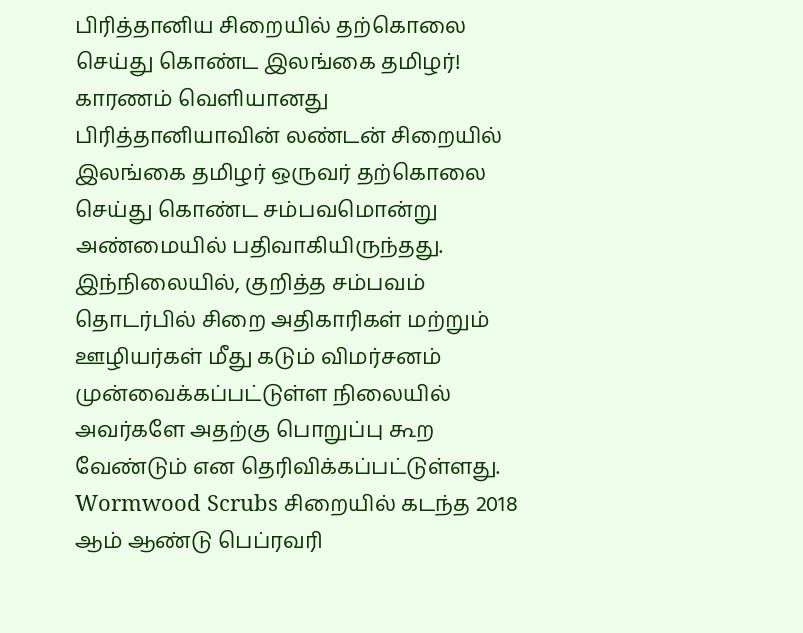பிரித்தானிய சிறையில் தற்கொலை செய்து கொண்ட இலங்கை தமிழர்! காரணம் வெளியானது
பிரித்தானியாவின் லண்டன் சிறையில் இலங்கை தமிழர் ஒருவர் தற்கொலை செய்து கொண்ட சம்பவமொன்று அண்மையில் பதிவாகியிருந்தது.
இந்நிலையில், குறித்த சம்பவம் தொடர்பில் சிறை அதிகாரிகள் மற்றும் ஊழியர்கள் மீது கடும் விமர்சனம் முன்வைக்கப்பட்டுள்ள நிலையில் அவர்களே அதற்கு பொறுப்பு கூற வேண்டும் என தெரிவிக்கப்பட்டுள்ளது.
Wormwood Scrubs சிறையில் கடந்த 2018 ஆம் ஆண்டு பெப்ரவரி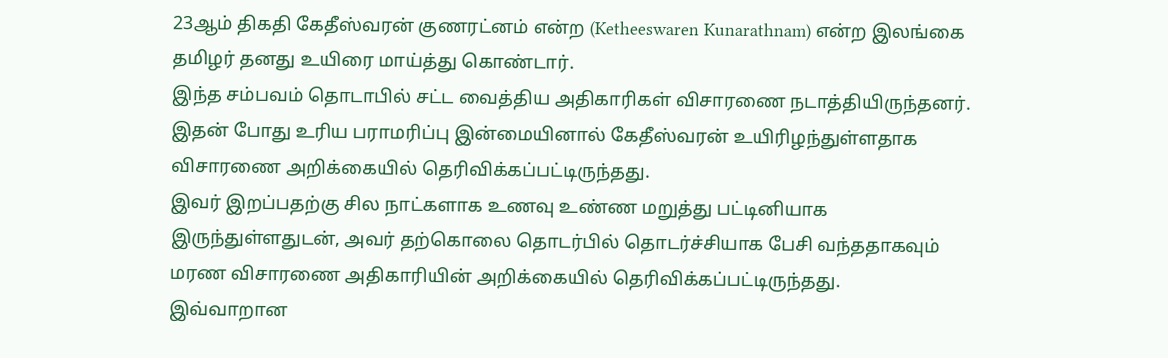23ஆம் திகதி கேதீஸ்வரன் குணரட்னம் என்ற (Ketheeswaren Kunarathnam) என்ற இலங்கை தமிழர் தனது உயிரை மாய்த்து கொண்டார்.
இந்த சம்பவம் தொடாபில் சட்ட வைத்திய அதிகாரிகள் விசாரணை நடாத்தியிருந்தனர். இதன் போது உரிய பராமரிப்பு இன்மையினால் கேதீஸ்வரன் உயிரிழந்துள்ளதாக விசாரணை அறிக்கையில் தெரிவிக்கப்பட்டிருந்தது.
இவர் இறப்பதற்கு சில நாட்களாக உணவு உண்ண மறுத்து பட்டினியாக இருந்துள்ளதுடன், அவர் தற்கொலை தொடர்பில் தொடர்ச்சியாக பேசி வந்ததாகவும் மரண விசாரணை அதிகாரியின் அறிக்கையில் தெரிவிக்கப்பட்டிருந்தது.
இவ்வாறான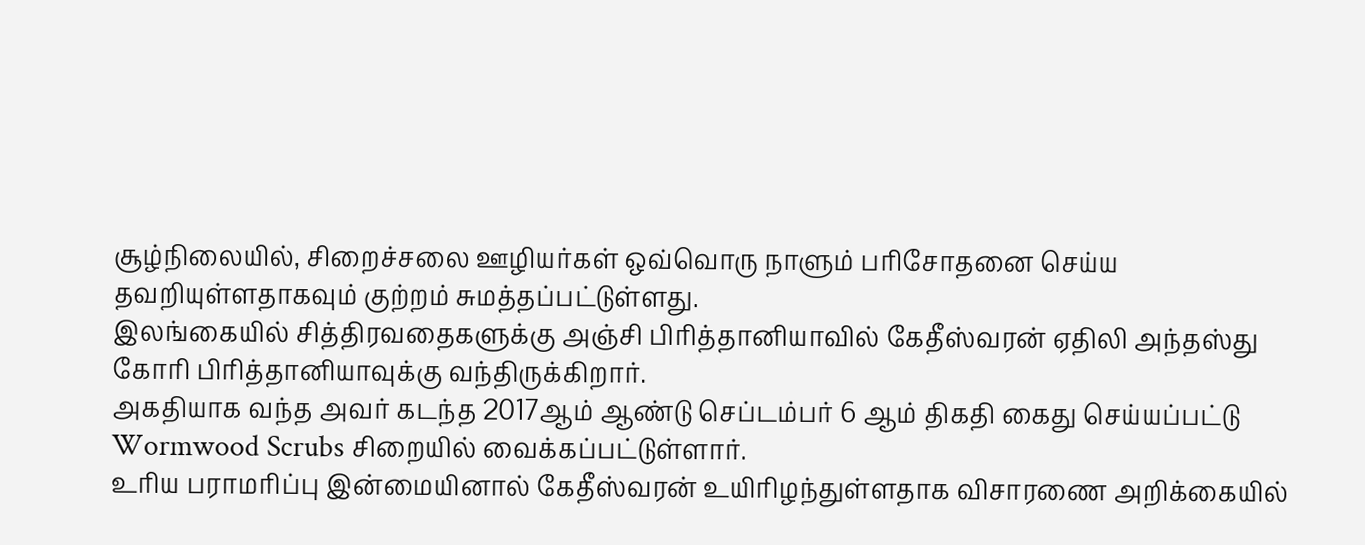சூழ்நிலையில், சிறைச்சலை ஊழியர்கள் ஒவ்வொரு நாளும் பரிசோதனை செய்ய தவறியுள்ளதாகவும் குற்றம் சுமத்தப்பட்டுள்ளது.
இலங்கையில் சித்திரவதைகளுக்கு அஞ்சி பிரித்தானியாவில் கேதீஸ்வரன் ஏதிலி அந்தஸ்து கோரி பிரித்தானியாவுக்கு வந்திருக்கிறார்.
அகதியாக வந்த அவர் கடந்த 2017ஆம் ஆண்டு செப்டம்பர் 6 ஆம் திகதி கைது செய்யப்பட்டு Wormwood Scrubs சிறையில் வைக்கப்பட்டுள்ளார்.
உரிய பராமரிப்பு இன்மையினால் கேதீஸ்வரன் உயிரிழந்துள்ளதாக விசாரணை அறிக்கையில்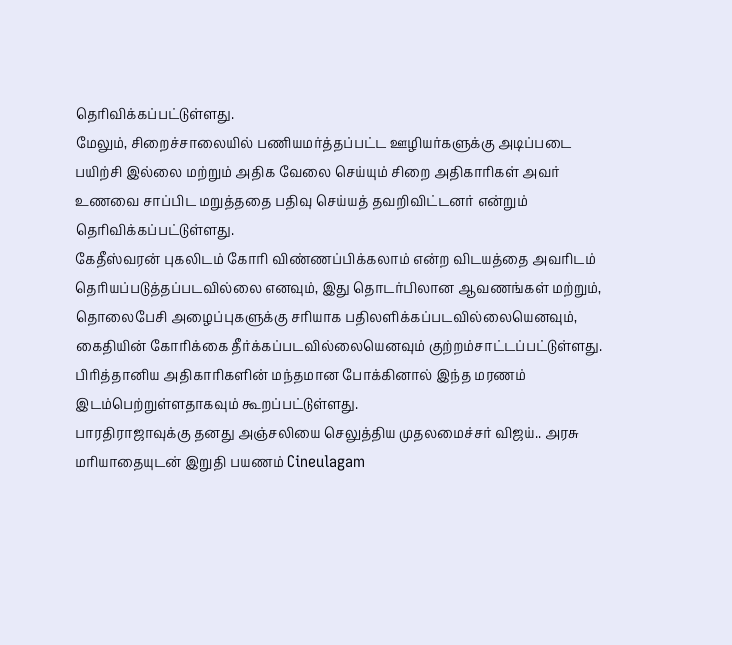தெரிவிக்கப்பட்டுள்ளது.
மேலும், சிறைச்சாலையில் பணியமர்த்தப்பட்ட ஊழியர்களுக்கு அடிப்படை பயிற்சி இல்லை மற்றும் அதிக வேலை செய்யும் சிறை அதிகாரிகள் அவர் உணவை சாப்பிட மறுத்ததை பதிவு செய்யத் தவறிவிட்டனர் என்றும் தெரிவிக்கப்பட்டுள்ளது.
கேதீஸ்வரன் புகலிடம் கோரி விண்ணப்பிக்கலாம் என்ற விடயத்தை அவரிடம் தெரியப்படுத்தப்படவில்லை எனவும், இது தொடர்பிலான ஆவணங்கள் மற்றும், தொலைபேசி அழைப்புகளுக்கு சரியாக பதிலளிக்கப்படவில்லையெனவும், கைதியின் கோரிக்கை தீர்க்கப்படவில்லையெனவும் குற்றம்சாட்டப்பட்டுள்ளது.
பிரித்தானிய அதிகாரிகளின் மந்தமான போக்கினால் இந்த மரணம் இடம்பெற்றுள்ளதாகவும் கூறப்பட்டுள்ளது.
பாரதிராஜாவுக்கு தனது அஞ்சலியை செலுத்திய முதலமைச்சர் விஜய்.. அரசு மரியாதையுடன் இறுதி பயணம் Cineulagam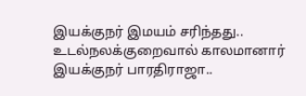இயக்குநர் இமயம் சரிந்தது.. உடல்நலக்குறைவால் காலமானார் இயக்குநர் பாரதிராஜா..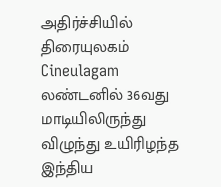அதிர்ச்சியில் திரையுலகம் Cineulagam
லண்டனில் 36வது மாடியிலிருந்து விழுந்து உயிரிழந்த இந்திய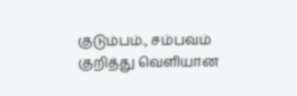குடும்பம்., சம்பவம் குறித்து வெளியான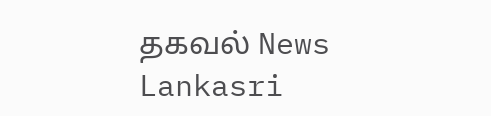தகவல் News Lankasri